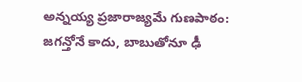అన్నయ్య ప్రజారాజ్యమే గుణపాఠం: జగన్తోనే కాదు, బాబుతోనూ ఢీ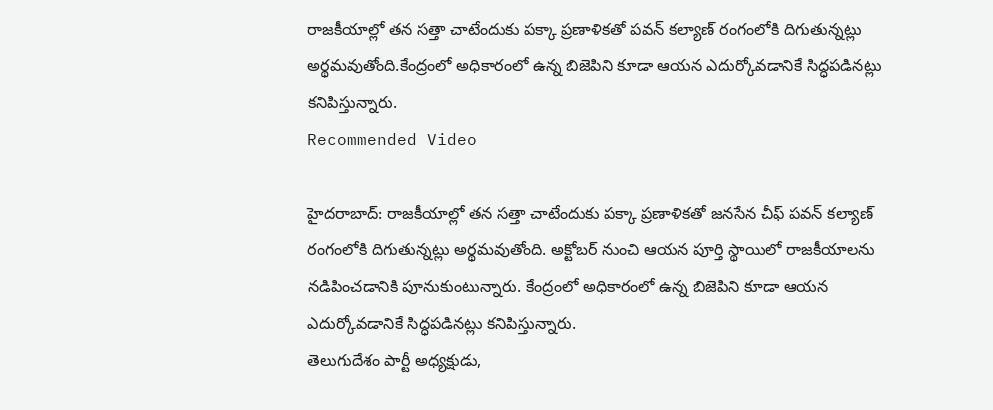రాజకీయాల్లో తన సత్తా చాటేందుకు పక్కా ప్రణాళికతో పవన్ కల్యాణ్ రంగంలోకి దిగుతున్నట్లు అర్థమవుతోంది.కేంద్రంలో అధికారంలో ఉన్న బిజెపిని కూడా ఆయన ఎదుర్కోవడానికే సిద్ధపడినట్లు కనిపిస్తున్నారు.
Recommended Video

హైదరాబాద్: రాజకీయాల్లో తన సత్తా చాటేందుకు పక్కా ప్రణాళికతో జనసేన చీఫ్ పవన్ కల్యాణ్ రంగంలోకి దిగుతున్నట్లు అర్థమవుతోంది. అక్టోబర్ నుంచి ఆయన పూర్తి స్థాయిలో రాజకీయాలను నడిపించడానికి పూనుకుంటున్నారు. కేంద్రంలో అధికారంలో ఉన్న బిజెపిని కూడా ఆయన ఎదుర్కోవడానికే సిద్ధపడినట్లు కనిపిస్తున్నారు.
తెలుగుదేశం పార్టీ అధ్యక్షుడు,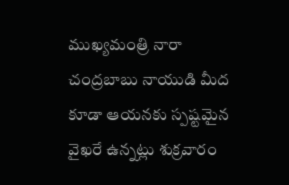ముఖ్యమంత్రి నారా చంద్రబాబు నాయుడి మీద కూడా ఆయనకు స్పష్టమైన వైఖరే ఉన్నట్లు శుక్రవారం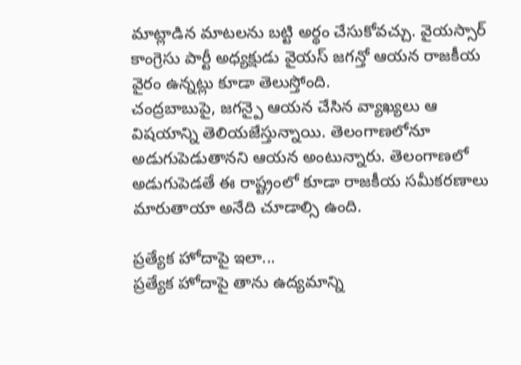మాట్లాడిన మాటలను బట్టి అర్థం చేసుకోవచ్చు. వైయస్సార్ కాంగ్రెసు పార్టీ అధ్యక్షుడు వైయస్ జగన్తో ఆయన రాజకీయ వైరం ఉన్నట్లు కూడా తెలుస్తోంది.
చంద్రబాబుపై, జగన్పై ఆయన చేసిన వ్యాఖ్యలు ఆ విషయాన్ని తెలియజేస్తున్నాయి. తెలంగాణలోనూ అడుగుపెడుతానని ఆయన అంటున్నారు. తెలంగాణలో అడుగుపెడతే ఈ రాష్ట్రంలో కూడా రాజకీయ సమీకరణాలు మారుతాయా అనేది చూడాల్సి ఉంది.

ప్రత్యేక హోదాపై ఇలా...
ప్రత్యేక హోదాపై తాను ఉద్యమాన్ని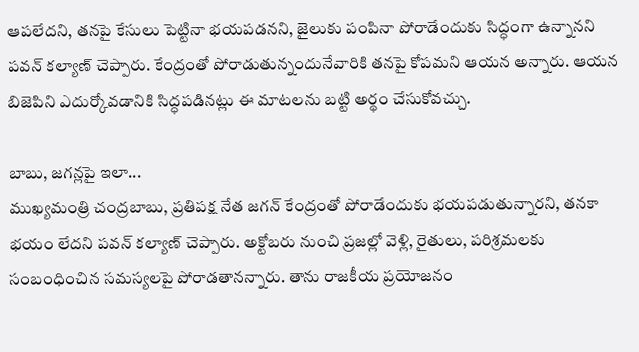ఆపలేదని, తనపై కేసులు పెట్టినా భయపడనని, జైలుకు పంపినా పోరాడేందుకు సిద్ధంగా ఉన్నానని పవన్ కల్యాణ్ చెప్పారు. కేంద్రంతో పోరాడుతున్నందునేవారికి తనపై కోపమని ఆయన అన్నారు. ఆయన బిజెపిని ఎదుర్కోవడానికి సిద్ధపడినట్లు ఈ మాటలను బట్టి అర్థం చేసుకోవచ్చు.

బాబు, జగన్లపై ఇలా...
ముఖ్యమంత్రి చంద్రబాబు, ప్రతిపక్ష నేత జగన్ కేంద్రంతో పోరాడేందుకు భయపడుతున్నారని, తనకా భయం లేదని పవన్ కల్యాణ్ చెప్పారు. అక్టోబరు నుంచి ప్రజల్లో వెళ్లి, రైతులు, పరిశ్రమలకు సంబంధించిన సమస్యలపై పోరాడతానన్నారు. తాను రాజకీయ ప్రయోజనం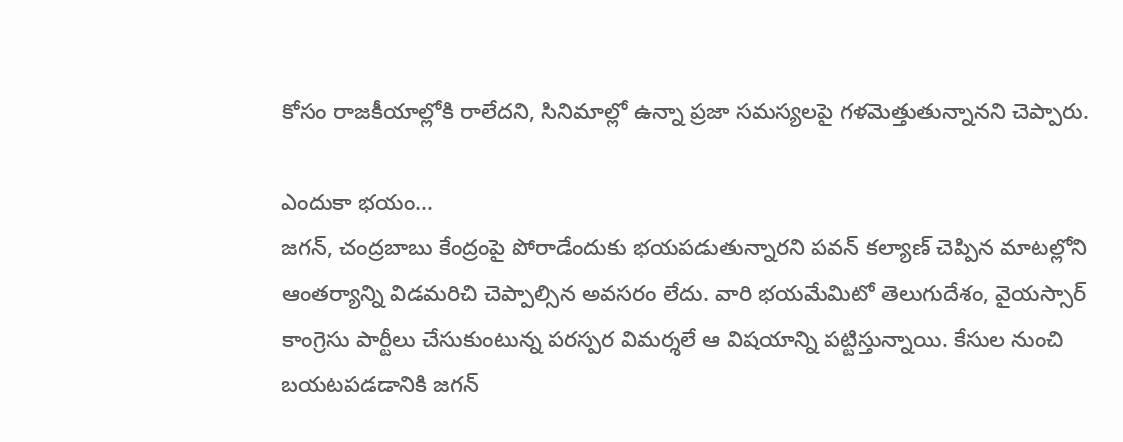కోసం రాజకీయాల్లోకి రాలేదని, సినిమాల్లో ఉన్నా ప్రజా సమస్యలపై గళమెత్తుతున్నానని చెప్పారు.

ఎందుకా భయం...
జగన్, చంద్రబాబు కేంద్రంపై పోరాడేందుకు భయపడుతున్నారని పవన్ కల్యాణ్ చెప్పిన మాటల్లోని ఆంతర్యాన్ని విడమరిచి చెప్పాల్సిన అవసరం లేదు. వారి భయమేమిటో తెలుగుదేశం, వైయస్సార్ కాంగ్రెసు పార్టీలు చేసుకుంటున్న పరస్పర విమర్శలే ఆ విషయాన్ని పట్టిస్తున్నాయి. కేసుల నుంచి బయటపడడానికి జగన్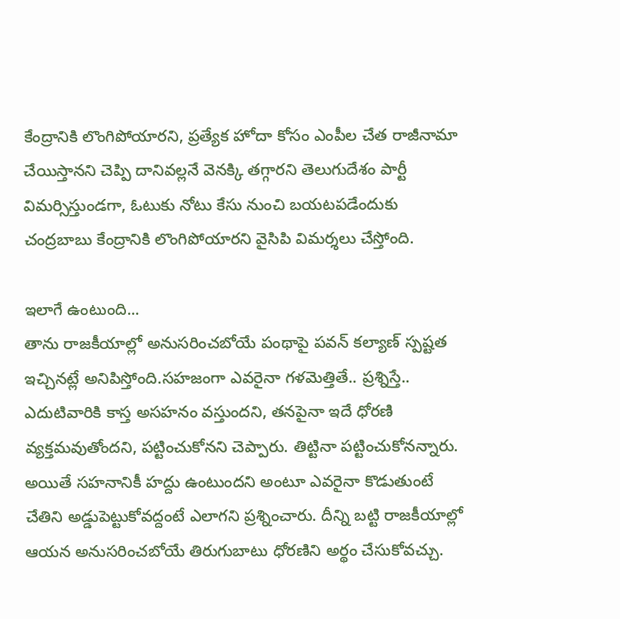కేంద్రానికి లొంగిపోయారని, ప్రత్యేక హోదా కోసం ఎంపీల చేత రాజీనామా చేయిస్తానని చెప్పి దానివల్లనే వెనక్కి తగ్గారని తెలుగుదేశం పార్టీ విమర్సిస్తుండగా, ఓటుకు నోటు కేసు నుంచి బయటపడేందుకు చంద్రబాబు కేంద్రానికి లొంగిపోయారని వైసిపి విమర్శలు చేస్తోంది.

ఇలాగే ఉంటుంది...
తాను రాజకీయాల్లో అనుసరించబోయే పంథాపై పవన్ కల్యాణ్ స్పష్టత ఇచ్చినట్లే అనిపిస్తోంది.సహజంగా ఎవరైనా గళమెత్తితే.. ప్రశ్నిస్తే.. ఎదుటివారికి కాస్త అసహనం వస్తుందని, తనపైనా ఇదే ధోరణి వ్యక్తమవుతోందని, పట్టించుకోనని చెప్పారు. తిట్టినా పట్టించుకోనన్నారు. అయితే సహనానికీ హద్దు ఉంటుందని అంటూ ఎవరైనా కొడుతుంటే చేతిని అడ్డుపెట్టుకోవద్దంటే ఎలాగని ప్రశ్నించారు. దీన్ని బట్టి రాజకీయాల్లో ఆయన అనుసరించబోయే తిరుగుబాటు ధోరణిని అర్థం చేసుకోవచ్చు.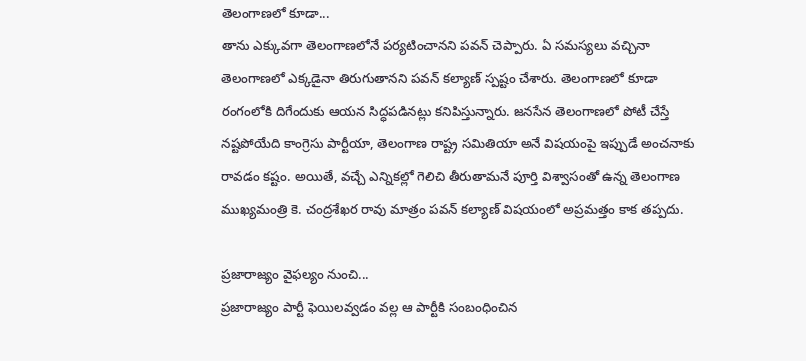తెలంగాణలో కూడా...
తాను ఎక్కువగా తెలంగాణలోనే పర్యటించానని పవన్ చెప్పారు. ఏ సమస్యలు వచ్చినా తెలంగాణలో ఎక్కడైనా తిరుగుతానని పవన్ కల్యాణ్ స్పష్టం చేశారు. తెలంగాణలో కూడా రంగంలోకి దిగేందుకు ఆయన సిద్ధపడినట్లు కనిపిస్తున్నారు. జనసేన తెలంగాణలో పోటీ చేస్తే నష్టపోయేది కాంగ్రెసు పార్టీయా, తెలంగాణ రాష్ట్ర సమితియా అనే విషయంపై ఇప్పుడే అంచనాకు రావడం కష్టం. అయితే, వచ్చే ఎన్నికల్లో గెలిచి తీరుతామనే పూర్తి విశ్వాసంతో ఉన్న తెలంగాణ ముఖ్యమంత్రి కె. చంద్రశేఖర రావు మాత్రం పవన్ కల్యాణ్ విషయంలో అప్రమత్తం కాక తప్పదు.

ప్రజారాజ్యం వైఫల్యం నుంచి...
ప్రజారాజ్యం పార్టీ ఫెయిలవ్వడం వల్ల ఆ పార్టీకి సంబంధించిన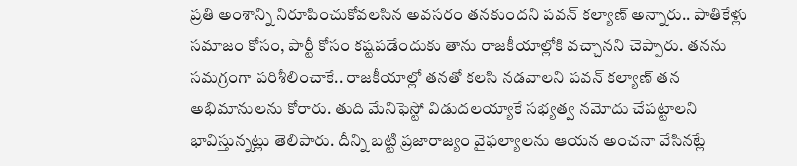ప్రతి అంశాన్ని నిరూపించుకోవలసిన అవసరం తనకుందని పవన్ కల్యాణ్ అన్నారు.. పాతికేళ్లు సమాజం కోసం, పార్టీ కోసం కష్టపడేందుకు తాను రాజకీయాల్లోకి వచ్చానని చెప్పారు. తనను సమగ్రంగా పరిశీలించాకే.. రాజకీయాల్లో తనతో కలసి నడవాలని పవన్ కల్యాణ్ తన అభిమానులను కోరారు. తుది మేనిఫెస్టో విడుదలయ్యాకే సభ్యత్వ నమోదు చేపట్టాలని భావిస్తున్నట్లు తెలిపారు. దీన్ని బట్టి ప్రజారాజ్యం వైఫల్యాలను ఆయన అంచనా వేసినట్లే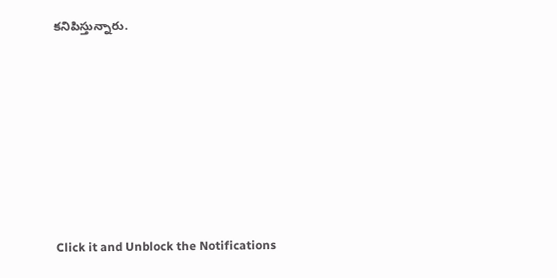కనిపిస్తున్నారు.












Click it and Unblock the Notifications